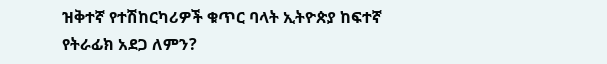ዝቅተኛ የተሽከርካሪዎች ቁጥር ባላት ኢትዮጵያ ከፍተኛ የትራፊክ አደጋ ለምን?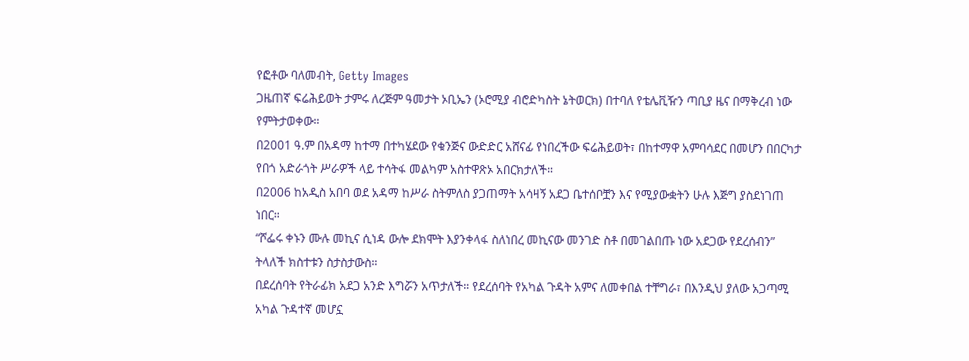የፎቶው ባለመብት, Getty Images
ጋዜጠኛ ፍሬሕይወት ታምሩ ለረጅም ዓመታት ኦቢኤን (ኦሮሚያ ብሮድካስት ኔትወርክ) በተባለ የቴሌቪዥን ጣቢያ ዜና በማቅረብ ነው የምትታወቀው።
በ2001 ዓ.ም በአዳማ ከተማ በተካሄደው የቁንጅና ውድድር አሸናፊ የነበረችው ፍሬሕይወት፣ በከተማዋ አምባሳደር በመሆን በበርካታ የበጎ አድራጎት ሥራዎች ላይ ተሳትፋ መልካም አስተዋጽኦ አበርክታለች።
በ2006 ከአዲስ አበባ ወደ አዳማ ከሥራ ስትምለስ ያጋጠማት አሳዛኝ አደጋ ቤተሰቦቿን እና የሚያውቋትን ሁሉ እጅግ ያስደነገጠ ነበር።
“ሾፌሩ ቀኑን ሙሉ መኪና ሲነዳ ውሎ ደክሞት እያንቀላፋ ስለነበረ መኪናው መንገድ ስቶ በመገልበጡ ነው አደጋው የደረሰብን” ትላለች ክስተቱን ስታስታውስ።
በደረሰባት የትራፊክ አደጋ አንድ እግሯን አጥታለች። የደረሰባት የአካል ጉዳት አምና ለመቀበል ተቸግራ፣ በእንዲህ ያለው አጋጣሚ አካል ጉዳተኛ መሆኗ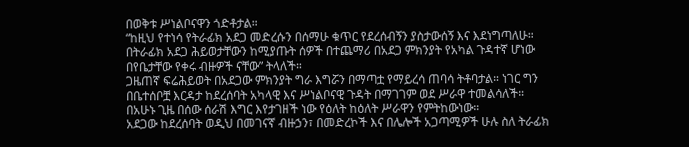በወቅቱ ሥነልቦናዋን ጎድቶታል።
“ከዚህ የተነሳ የትራፊክ አደጋ መድረሱን በሰማሁ ቁጥር የደረሰብኝን ያስታውሰኝ እና እደነግጣለሁ። በትራፊክ አደጋ ሕይወታቸውን ከሚያጡት ሰዎች በተጨማሪ በአደጋ ምክንያት የአካል ጉዳተኛ ሆነው በየቤታቸው የቀሩ ብዙዎች ናቸው” ትላለች።
ጋዜጠኛ ፍሬሕይወት በአደጋው ምክንያት ግራ እግሯን በማጣቷ የማይረሳ ጠባሳ ትቶባታል። ነገር ግን በቤተሰቦቿ እርዳታ ከደረሰባት አካላዊ እና ሥነልቦናዊ ጉዳት በማገገም ወደ ሥራዋ ተመልሳለች።
በአሁኑ ጊዜ በሰው ሰራሽ እግር እየታገዘች ነው የዕለት ከዕለት ሥራዋን የምትከውነው።
አደጋው ከደረሰባት ወዲህ በመገናኛ ብዙኃን፣ በመድረኮች እና በሌሎች አጋጣሚዎች ሁሉ ስለ ትራፊክ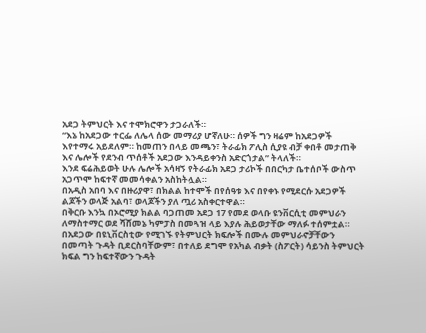አደጋ ትምህርት እና ተሞክሮዋን ታጋራለች።
“እኔ ከአደጋው ተርፌ ለሌላ ሰው መማሪያ ሆኛለሁ። ሰዎች ግን ዛሬም ከአደጋዎች እየተማሩ አይደለም። ከመጠን በላይ መጫን፣ ትራፊክ ፖሊስ ሲያዩ ብቻ ቀበቶ መታጠቅ እና ሌሎች የደንብ ጥሰቶች አደጋው እንዳይቀንስ አድርጎታል” ትላለች።
እንደ ፍሬሕይወት ሁሉ ሌሎች አሳዛኝ የትራፊክ አደጋ ታሪኮች በበርካታ ቤተሰቦች ውስጥ አጋጥሞ ከፍተኛ መመሳቀልን አስከትሏል።
በአዲስ አበባ እና በዙሪያዋ፣ በክልል ከተሞች በየሰዓቱ እና በየቀኑ የሚደርሱ አደጋዎች ልጆችን ወላጅ አልባ፣ ወላጆችን ያለ ጧሪ አስቀርተዋል።
በቅርቡ እንኳ በኦሮሚያ ክልል ባጋጠመ አደጋ 17 የመደ ወላቡ ዩንቨርሲቲ መምህራን ለማስተማር ወደ ሻሸመኔ ካምፓስ በመጓዝ ላይ እያሉ ሕይወታቸው ማለፉ ተሰምቷል።
በአደጋው በዩኒቨርስቲው የሚገኙ የትምህርት ክፍሎች በሙሉ መምህራኖቻቸውን በመጣት ጉዳት ቢደርስባቸውም፣ በተለይ ደግሞ የአካል ብቃት (ስፖርት) ሳይንስ ትምህርት ክፍል ግን ከፍተኛውን ጉዳት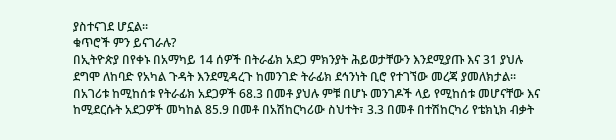ያስተናገደ ሆኗል።
ቁጥሮች ምን ይናገራሉ?
በኢትዮጵያ በየቀኑ በአማካይ 14 ሰዎች በትራፊክ አደጋ ምክንያት ሕይወታቸውን እንደሚያጡ እና 31 ያህሉ ደግሞ ለከባድ የአካል ጉዳት እንደሚዳረጉ ከመንገድ ትራፊክ ደኅንነት ቢሮ የተገኘው መረጃ ያመለክታል፡፡
በአገሪቱ ከሚከሰቱ የትራፊክ አደጋዎች 68.3 በመቶ ያህሉ ምቹ በሆኑ መንገዶች ላይ የሚከሰቱ መሆናቸው እና ከሚደርሱት አደጋዎች መካከል 85.9 በመቶ በአሽከርካሪው ስህተት፣ 3.3 በመቶ በተሽከርካሪ የቴክኒክ ብቃት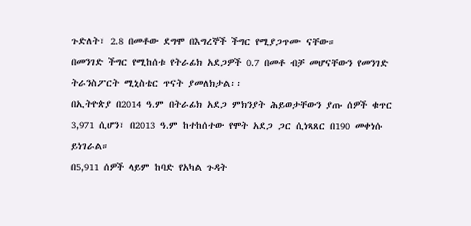ጉድለት፣ 2.8 በመቶው ደግሞ በእግረኞች ችግር የሚያጋጥሙ ናቸው።
በመንገድ ችግር የሚከሰቱ የትራፊክ አደጋዎች 0.7 በመቶ ብቻ መሆናቸውን የመንገድ ትራንስፖርት ሚኒስቴር ጥናት ያመለክታል፡፡
በኢትዮጵያ በ2014 ዓ.ም በትራፊክ አደጋ ምክንያት ሕይወታቸውን ያጡ ሰዎች ቁጥር 3,971 ሲሆን፣ በ2013 ዓ.ም ከተከሰተው የሞት አደጋ ጋር ሲነጻጸር በ190 መቀነሱ ይነገራል።
በ5,911 ሰዎች ላይም ከባድ የአካል ጉዳት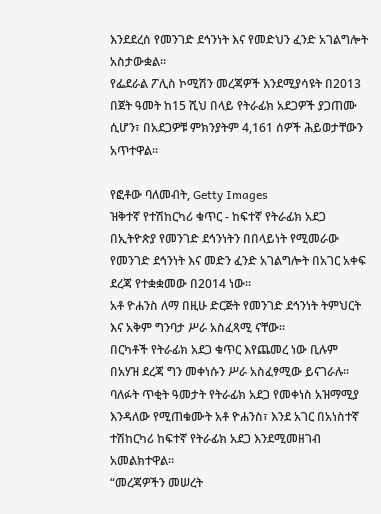እንደደረሰ የመንገድ ደኅንነት እና የመድህን ፈንድ አገልግሎት አስታውቋል።
የፌደራል ፖሊስ ኮሚሽን መረጃዎች እንደሚያሳዩት በ2013 በጀት ዓመት ከ15 ሺህ በላይ የትራፊክ አደጋዎች ያጋጠሙ ሲሆን፣ በአደጋዎቹ ምክንያትም 4,161 ሰዎች ሕይወታቸውን አጥተዋል።

የፎቶው ባለመብት, Getty Images
ዝቅተኛ የተሽከርካሪ ቁጥር - ከፍተኛ የትራፊክ አደጋ
በኢትዮጵያ የመንገድ ደኅንነትን በበላይነት የሚመራው የመንገድ ደኅንነት እና መድን ፈንድ አገልግሎት በአገር አቀፍ ደረጃ የተቋቋመው በ2014 ነው።
አቶ ዮሐንስ ለማ በዚሁ ድርጅት የመንገድ ደኅንነት ትምህርት እና አቅም ግንባታ ሥራ አስፈጻሚ ናቸው።
በርካቶች የትራፊክ አደጋ ቁጥር እየጨመረ ነው ቢሉም በአሃዝ ደረጃ ግን መቀነሱን ሥራ አስፈፃሚው ይናገራሉ።
ባለፉት ጥቂት ዓመታት የትራፊክ አደጋ የመቀነስ አዝማሚያ እንዳለው የሚጠቁሙት አቶ ዮሐንስ፣ እንደ አገር በአነስተኛ ተሽከርካሪ ከፍተኛ የትራፊክ አደጋ እንደሚመዘገብ አመልክተዋል።
“መረጃዎችን መሠረት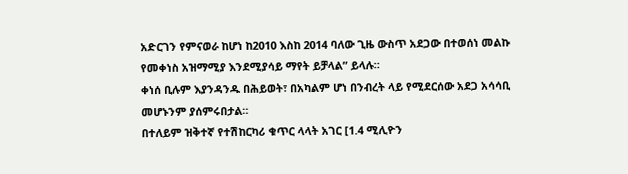አድርገን የምናወራ ከሆነ ከ2010 እስከ 2014 ባለው ጊዜ ውስጥ አደጋው በተወሰነ መልኩ የመቀነስ አዝማሚያ እንደሚያሳይ ማየት ይቻላል” ይላሉ።
ቀነሰ ቢሉም እያንዳንዱ በሕይወት፣ በአካልም ሆነ በንብረት ላይ የሚደርሰው አደጋ አሳሳቢ መሆኑንም ያሰምሩበታል።
በተለይም ዝቅተኛ የተሽከርካሪ ቁጥር ላላት አገር [1.4 ሚሊዮን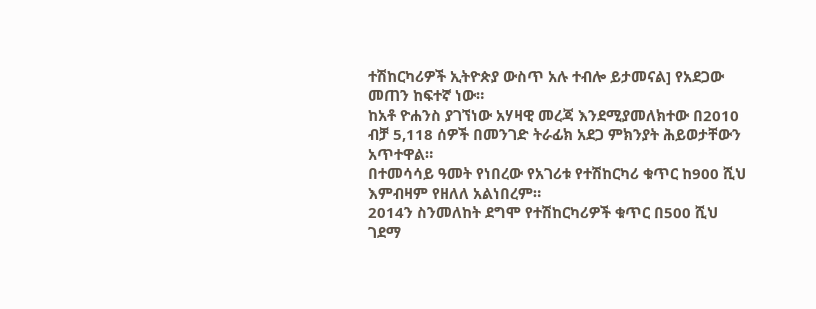ተሽከርካሪዎች ኢትዮጵያ ውስጥ አሉ ተብሎ ይታመናል] የአደጋው መጠን ከፍተኛ ነው።
ከአቶ ዮሐንስ ያገኘነው አሃዛዊ መረጃ እንደሚያመለክተው በ2010 ብቻ 5,118 ሰዎች በመንገድ ትራፊክ አደጋ ምክንያት ሕይወታቸውን አጥተዋል።
በተመሳሳይ ዓመት የነበረው የአገሪቱ የተሽከርካሪ ቁጥር ከ900 ሺህ እምብዛም የዘለለ አልነበረም።
2014ን ስንመለከት ደግሞ የተሽከርካሪዎች ቁጥር በ500 ሺህ ገደማ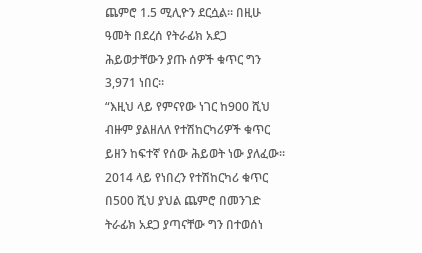ጨምሮ 1.5 ሚሊዮን ደርሷል። በዚሁ ዓመት በደረሰ የትራፊክ አደጋ ሕይወታቸውን ያጡ ሰዎች ቁጥር ግን 3,971 ነበር።
“እዚህ ላይ የምናየው ነገር ከ900 ሺህ ብዙም ያልዘለለ የተሽከርካሪዎች ቁጥር ይዘን ከፍተኛ የሰው ሕይወት ነው ያለፈው። 2014 ላይ የነበረን የተሽከርካሪ ቁጥር በ500 ሺህ ያህል ጨምሮ በመንገድ ትራፊክ አደጋ ያጣናቸው ግን በተወሰነ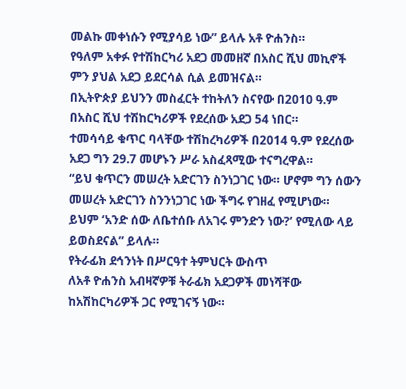መልኩ መቀነሱን የሚያሳይ ነው” ይላሉ አቶ ዮሐንስ።
የዓለም አቀፉ የተሽከርካሪ አደጋ መመዘኛ በአስር ሺህ መኪኖች ምን ያህል አደጋ ይደርሳል ሲል ይመዝናል።
በኢትዮጵያ ይህንን መስፈርት ተከትለን ስናየው በ2010 ዓ.ም በአስር ሺህ ተሽከርካሪዎች የደረሰው አደጋ 54 ነበር።
ተመሳሳይ ቁጥር ባላቸው ተሽከረካሪዎች በ2014 ዓ.ም የደረሰው አደጋ ግን 29.7 መሆኑን ሥራ አስፈጻሚው ተናግረዋል።
“ይህ ቁጥርን መሠረት አድርገን ስንነጋገር ነው። ሆኖም ግን ሰውን መሠረት አድርገን ስንንነጋገር ነው ችግሩ የገዘፈ የሚሆነው። ይህም ‘አንድ ሰው ለቤተሰቡ ለአገሩ ምንድን ነው?’ የሚለው ላይ ይወስደናል” ይላሉ።
የትራፊክ ደኅንነት በሥርዓተ ትምህርት ውስጥ
ለአቶ ዮሐንስ አብዛኛዎቹ ትራፊክ አደጋዎች መነሻቸው ከአሽከርካሪዎች ጋር የሚገናኝ ነው።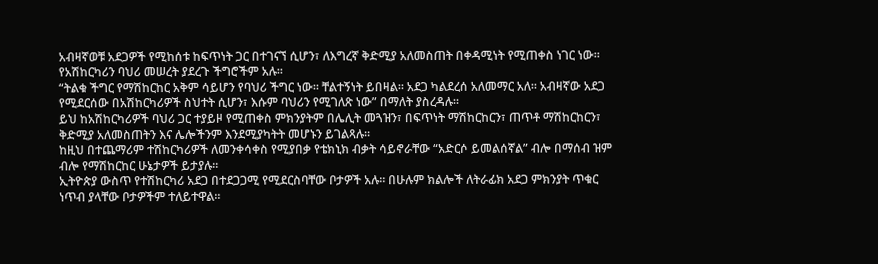አብዛኛወቹ አደጋዎች የሚከሰቱ ከፍጥነት ጋር በተገናኘ ሲሆን፣ ለእግረኛ ቅድሚያ አለመስጠት በቀዳሚነት የሚጠቀስ ነገር ነው። የአሽከርካሪን ባህሪ መሠረት ያደረጉ ችግሮችም አሉ።
“ትልቁ ችግር የማሽከርከር አቅም ሳይሆን የባህሪ ችግር ነው። ቸልተኝነት ይበዛል። አደጋ ካልደረሰ አለመማር አለ። አብዛኛው አደጋ የሚደርሰው በአሽከርካሪዎች ስህተት ሲሆን፣ እሱም ባህሪን የሚገለጽ ነው” በማለት ያስረዳሉ።
ይህ ከአሽከርካሪዎች ባህሪ ጋር ተያይዞ የሚጠቀስ ምክንያትም በሌሊት መጓዝን፣ በፍጥነት ማሽከርከርን፣ ጠጥቶ ማሽከርከርን፣ ቅድሚያ አለመስጠትን እና ሌሎችንም እንደሚያካትት መሆኑን ይገልጻሉ።
ከዚህ በተጨማሪም ተሽከርካሪዎች ለመንቀሳቀስ የሚያበቃ የቴክኒክ ብቃት ሳይኖራቸው “አድርሶ ይመልሰኛል” ብሎ በማሰብ ዝም ብሎ የማሽከርከር ሁኔታዎች ይታያሉ።
ኢትዮጵያ ውስጥ የተሽከርካሪ አደጋ በተደጋጋሚ የሚደርስባቸው ቦታዎች አሉ። በሁሉም ክልሎች ለትራፊክ አደጋ ምክንያት ጥቁር ነጥብ ያላቸው ቦታዎችም ተለይተዋል።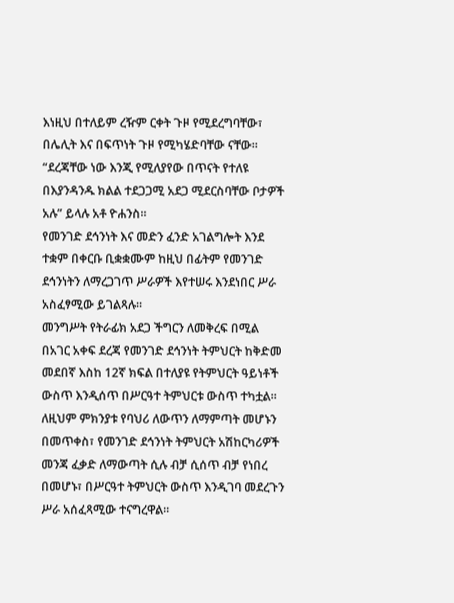እነዚህ በተለይም ረዥም ርቀት ጉዞ የሚደረግባቸው፣ በሌሊት እና በፍጥነት ጉዞ የሚካሄድባቸው ናቸው።
“ደረጃቸው ነው እንጂ የሚለያየው በጥናት የተለዩ በእያንዳንዱ ክልል ተደጋጋሚ አደጋ ሚደርስባቸው ቦታዎች አሉ” ይላሉ አቶ ዮሐንስ።
የመንገድ ደኅንነት እና መድን ፈንድ አገልግሎት እንደ ተቋም በቀርቡ ቢቋቋሙም ከዚህ በፊትም የመንገድ ደኅንነትን ለማረጋገጥ ሥራዎች እየተሠሩ እንደነበር ሥራ አስፈፃሚው ይገልጻሉ።
መንግሥት የትራፊክ አደጋ ችግርን ለመቅረፍ በሚል በአገር አቀፍ ደረጃ የመንገድ ደኅንነት ትምህርት ከቅድመ መደበኛ እስከ 12ኛ ክፍል በተለያዩ የትምህርት ዓይነቶች ውስጥ እንዲሰጥ በሥርዓተ ትምህርቱ ውስጥ ተካቷል።
ለዚህም ምክንያቱ የባህሪ ለውጥን ለማምጣት መሆኑን በመጥቀስ፣ የመንገድ ደኅንነት ትምህርት አሽከርካሪዎች መንጃ ፈቃድ ለማውጣት ሲሉ ብቻ ሲሰጥ ብቻ የነበረ በመሆኑ፣ በሥርዓተ ትምህርት ውስጥ እንዲገባ መደረጉን ሥራ አሰፈጻሚው ተናግረዋል።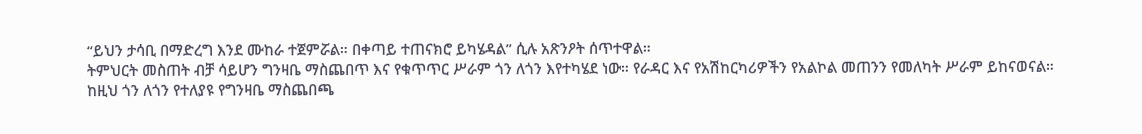“ይህን ታሳቢ በማድረግ እንደ ሙከራ ተጀምሯል። በቀጣይ ተጠናክሮ ይካሄዳል” ሲሉ አጽንዖት ሰጥተዋል።
ትምህርት መስጠት ብቻ ሳይሆን ግንዛቤ ማስጨበጥ እና የቁጥጥር ሥራም ጎን ለጎን እየተካሄደ ነው። የራዳር እና የአሽከርካሪዎችን የአልኮል መጠንን የመለካት ሥራም ይከናወናል።
ከዚህ ጎን ለጎን የተለያዩ የግንዛቤ ማስጨበጫ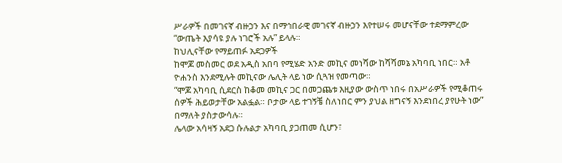ሥራዎች በመገናኛ ብዙኃን እና በማኅበራዊ መገናኛ ብዙኃን እየተሠሩ መሆናቸው ተደማምረው “ውጤት እያሳዩ ያሉ ነገሮች አሉ” ይላሉ።
ከህሊናቸው የማይጠፉ አደጋዎች
ከሞጆ መስመር ወደ አዲስ አበባ የሚሄድ አንድ መኪና መነሻው ከሻሻመኔ አካባቢ ነበር። አቶ ዮሐንስ እንደሚሉት መኪናው ሌሊት ላይ ነው ሲጓዝ የመጣው።
“ሞጆ አካባቢ ሲደርስ ከቆመ መኪና ጋር በመጋጨቱ እዚያው ውስጥ ነበሩ በአሥራዎች የሚቆጠሩ ሰዎች ሕይወታቸው አልፏል። ቦታው ላይ ተገኝቼ ስለነበር ምን ያህል ዘግናኝ እንደነበረ ያየሁት ነው” በማለት ያስታውሳሉ።
ሌላው አሳዛኝ አደጋ ሱሉልታ አካባቢ ያጋጠመ ሲሆን፣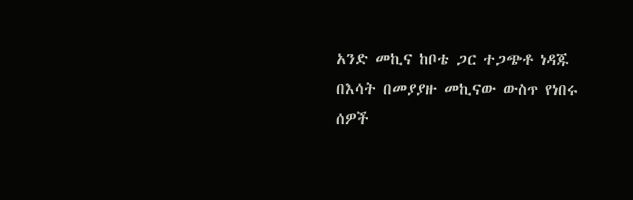አንድ መኪና ከቦቴ ጋር ተጋጭቶ ነዳጁ በእሳት በመያያዙ መኪናው ውስጥ የነበሩ ሰዎች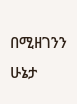በሚዘገንን ሁኔታ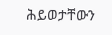ሕይወታቸውን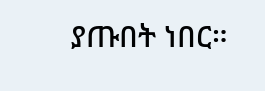ያጡበት ነበር።